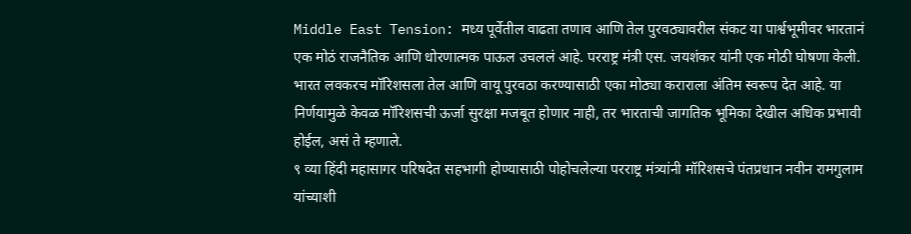Middle East Tension: मध्य पूर्वेतील वाढता तणाव आणि तेल पुरवठ्यावरील संकट या पार्श्वभूमीवर भारतानं एक मोठं राजनैतिक आणि धोरणात्मक पाऊल उचललं आहे. परराष्ट्र मंत्री एस. जयशंकर यांनी एक मोठी घोषणा केली. भारत लवकरच मॉरिशसला तेल आणि वायू पुरवठा करण्यासाठी एका मोठ्या कराराला अंतिम स्वरूप देत आहे. या निर्णयामुळे केवळ मॉरिशसची ऊर्जा सुरक्षा मजबूत होणार नाही, तर भारताची जागतिक भूमिका देखील अधिक प्रभावी होईल, असं ते म्हणाले.
९ व्या हिंदी महासागर परिषदेत सहभागी होण्यासाठी पोहोचलेल्या परराष्ट्र मंत्र्यांनी मॉरिशसचे पंतप्रधान नवीन रामगुलाम यांच्याशी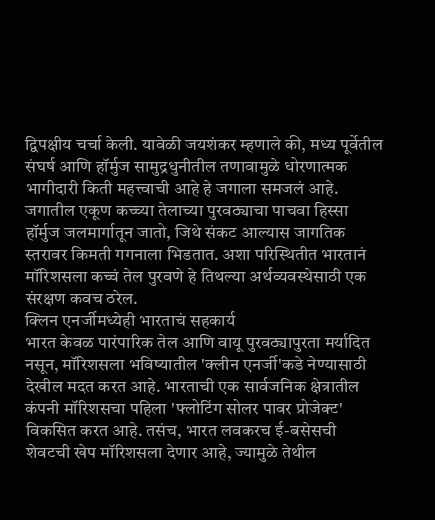द्विपक्षीय चर्चा केली. यावेळी जयशंकर म्हणाले की, मध्य पूर्वेतील संघर्ष आणि हॉर्मुज सामुद्रधुनीतील तणावामुळे धोरणात्मक भागीदारी किती महत्त्वाची आहे हे जगाला समजलं आहे. जगातील एकूण कच्च्या तेलाच्या पुरवठ्याचा पाचवा हिस्सा हॉर्मुज जलमार्गातून जातो, जिथे संकट आल्यास जागतिक स्तरावर किमती गगनाला भिडतात. अशा परिस्थितीत भारतानं मॉरिशसला कच्चं तेल पुरवणे हे तिथल्या अर्थव्यवस्थेसाठी एक संरक्षण कवच ठरेल.
क्लिन एनर्जीमध्येही भारताचं सहकार्य
भारत केवळ पारंपारिक तेल आणि वायू पुरवठ्यापुरता मर्यादित नसून, मॉरिशसला भविष्यातील 'क्लीन एनर्जी'कडे नेण्यासाठी देखील मदत करत आहे. भारताची एक सार्वजनिक क्षेत्रातील कंपनी मॉरिशसचा पहिला 'फ्लोटिंग सोलर पावर प्रोजेक्ट' विकसित करत आहे. तसंच, भारत लवकरच ई-बसेसची शेवटची खेप मॉरिशसला देणार आहे, ज्यामुळे तेथील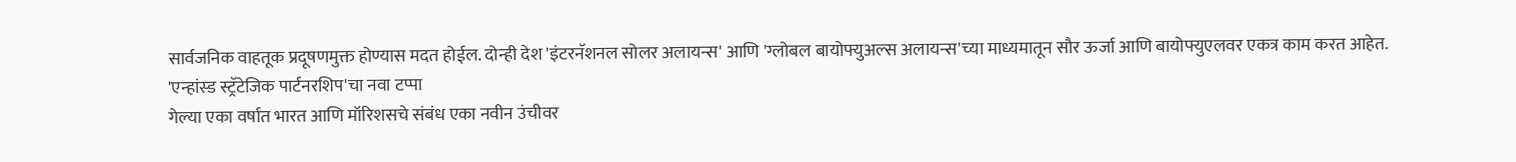सार्वजनिक वाहतूक प्रदूषणमुक्त होण्यास मदत होईल. दोन्ही देश 'इंटरनॅशनल सोलर अलायन्स' आणि 'ग्लोबल बायोफ्युअल्स अलायन्स'च्या माध्यमातून सौर ऊर्जा आणि बायोफ्युएलवर एकत्र काम करत आहेत.
'एन्हांस्ड स्ट्रॅटेजिक पार्टनरशिप'चा नवा टप्पा
गेल्या एका वर्षात भारत आणि मॉरिशसचे संबंध एका नवीन उंचीवर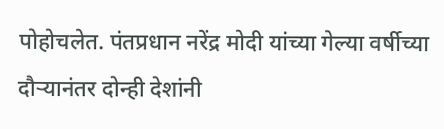पोहोचलेत. पंतप्रधान नरेंद्र मोदी यांच्या गेल्या वर्षीच्या दौऱ्यानंतर दोन्ही देशांनी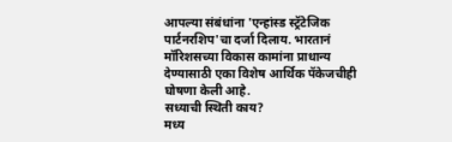आपल्या संबंधांना 'एन्हांस्ड स्ट्रॅटेजिक पार्टनरशिप'चा दर्जा दिलाय. भारतानं मॉरिशसच्या विकास कामांना प्राधान्य देण्यासाठी एका विशेष आर्थिक पॅकेजचीही घोषणा केली आहे.
सध्याची स्थिती काय?
मध्य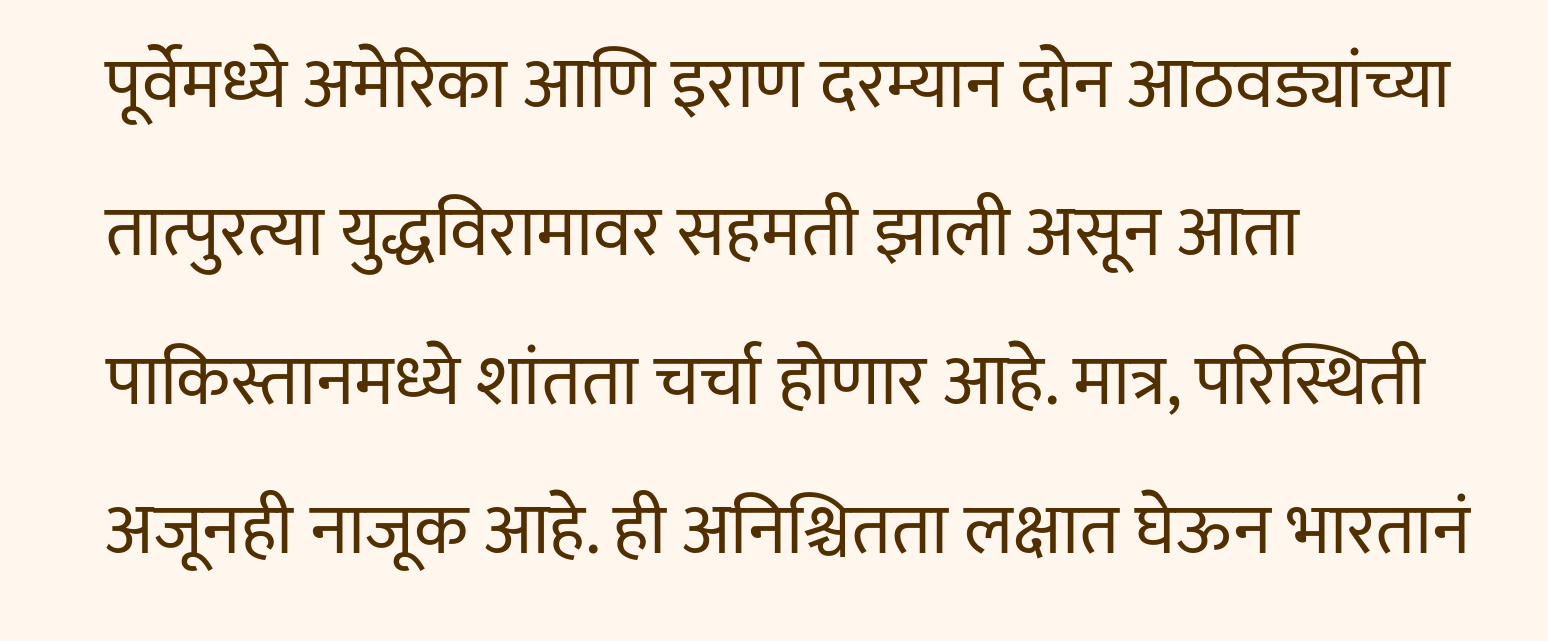पूर्वेमध्ये अमेरिका आणि इराण दरम्यान दोन आठवड्यांच्या तात्पुरत्या युद्धविरामावर सहमती झाली असून आता पाकिस्तानमध्ये शांतता चर्चा होणार आहे. मात्र, परिस्थिती अजूनही नाजूक आहे. ही अनिश्चितता लक्षात घेऊन भारतानं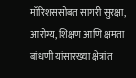मॉरिशससोबत सागरी सुरक्षा, आरोग्य, शिक्षण आणि क्षमता बांधणी यांसारख्या क्षेत्रांत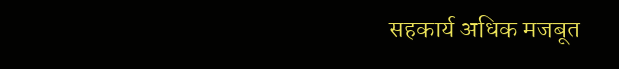सहकार्य अधिक मजबूत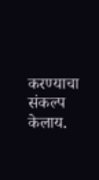करण्याचा संकल्प केलाय.